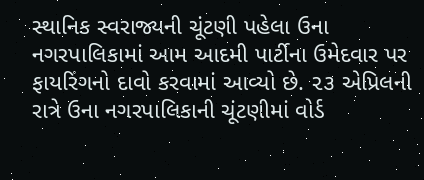સ્થાનિક સ્વરાજ્યની ચૂંટણી પહેલા ઉના નગરપાલિકામાં આમ આદમી પાર્ટીના ઉમેદવાર પર ફાયરિંગનો દાવો કરવામાં આવ્યો છે. ૨૩ એપ્રિલની રાત્રે ઉના નગરપાલિકાની ચૂંટણીમાં વોર્ડ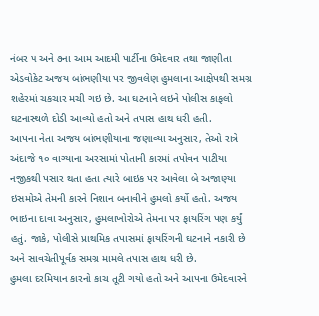નંબર ૫ અને ૭ના આમ આદમી પાર્ટીના ઉમેદવાર તથા જાણીતા એડવોકેટ અજય બાંભણીયા પર જીવલેણ હુમલાના આક્ષેપથી સમગ્ર શહેરમાં ચકચાર મચી ગઇ છે. આ ઘટનાને લઇને પોલીસ કાફલો ઘટનાસ્થળે દોડી આવ્યો હતો અને તપાસ હાથ ધરી હતી.
આપના નેતા અજય બાંભણીયાના જણાવ્યા અનુસાર, તેઓ રાત્રે અંદાજે ૧૦ વાગ્યાના અરસામાં પોતાની કારમાં તપોવન પાટીયા નજીકથી પસાર થતા હતા ત્યારે બાઇક પર આવેલા બે અજાણ્યા ઇસમોએ તેમની કારને નિશાન બનાવીને હુમલો કર્યો હતો. અજય ભાઇના દાવા અનુસાર, હુમલાખોરોએ તેમના પર ફાયરિંગ પણ કર્યું હતું. જાકે, પોલીસે પ્રાથમિક તપાસમાં ફાયરિંગની ઘટનાને નકારી છે અને સાવચેતીપૂર્વક સમગ્ર મામલે તપાસ હાથ ધરી છે.
હુમલા દરમિયાન કારનો કાચ તૂટી ગયો હતો અને આપના ઉમેદવારને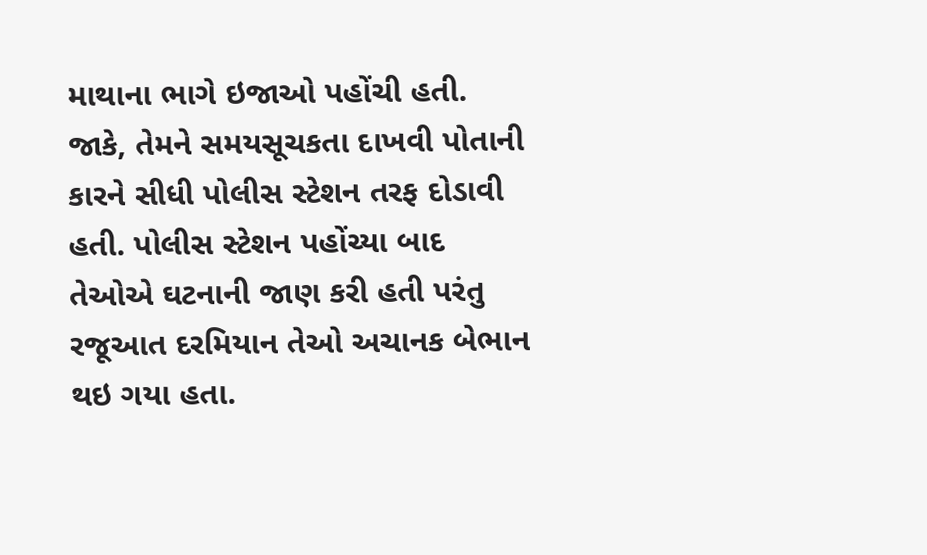માથાના ભાગે ઇજાઓ પહોંચી હતી. જાકે, તેમને સમયસૂચકતા દાખવી પોતાની કારને સીધી પોલીસ સ્ટેશન તરફ દોડાવી હતી. પોલીસ સ્ટેશન પહોંચ્યા બાદ તેઓએ ઘટનાની જાણ કરી હતી પરંતુ રજૂઆત દરમિયાન તેઓ અચાનક બેભાન થઇ ગયા હતા.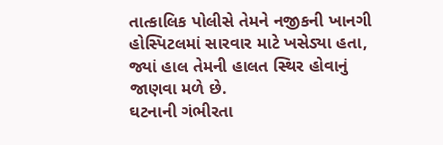તાત્કાલિક પોલીસે તેમને નજીકની ખાનગી હોસ્પિટલમાં સારવાર માટે ખસેડ્યા હતા, જ્યાં હાલ તેમની હાલત સ્થિર હોવાનું જાણવા મળે છે.
ઘટનાની ગંભીરતા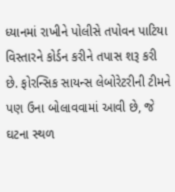ધ્યાનમાં રાખીને પોલીસે તપોવન પાટિયા વિસ્તારને કોર્ડન કરીને તપાસ શરૂ કરી છે. ફોરન્સિક સાયન્સ લેબોરેટરીની ટીમને પણ ઉના બોલાવવામાં આવી છે, જે ઘટના સ્થળ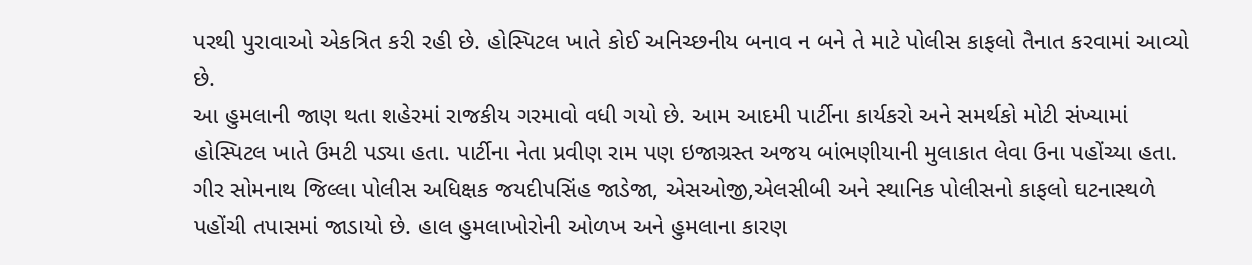પરથી પુરાવાઓ એકત્રિત કરી રહી છે. હોસ્પિટલ ખાતે કોઈ અનિચ્છનીય બનાવ ન બને તે માટે પોલીસ કાફલો તૈનાત કરવામાં આવ્યો છે.
આ હુમલાની જાણ થતા શહેરમાં રાજકીય ગરમાવો વધી ગયો છે. આમ આદમી પાર્ટીના કાર્યકરો અને સમર્થકો મોટી સંખ્યામાં હોસ્પિટલ ખાતે ઉમટી પડ્યા હતા. પાર્ટીના નેતા પ્રવીણ રામ પણ ઇજાગ્રસ્ત અજય બાંભણીયાની મુલાકાત લેવા ઉના પહોંચ્યા હતા.
ગીર સોમનાથ જિલ્લા પોલીસ અધિક્ષક જયદીપસિંહ જાડેજા, એસઓજી,એલસીબી અને સ્થાનિક પોલીસનો કાફલો ઘટનાસ્થળે પહોંચી તપાસમાં જાડાયો છે. હાલ હુમલાખોરોની ઓળખ અને હુમલાના કારણ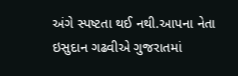અંગે સ્પષ્ટતા થઈ નથી.આપના નેતા ઇસુદાન ગઢવીએ ગુજરાતમાં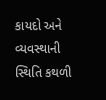કાયદો અને વ્યવસ્થાની સ્થિતિ કથળી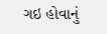ગઇ હોવાનું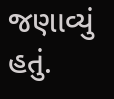જણાવ્યું હતું.